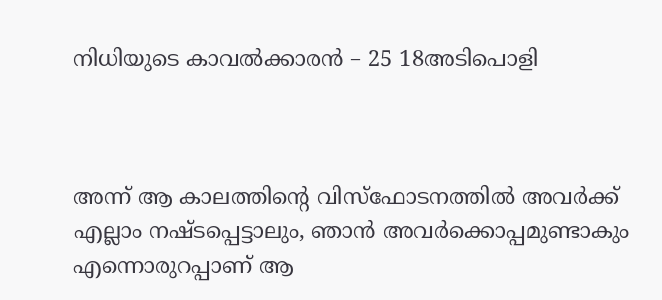നിധിയുടെ കാവൽക്കാരൻ – 25 18അടിപൊളി



അന്ന് ആ കാലത്തിന്റെ വിസ്ഫോടനത്തിൽ അവർക്ക് എല്ലാം നഷ്ടപ്പെട്ടാലും, ഞാൻ അവർക്കൊപ്പമുണ്ടാകും എന്നൊരുറപ്പാണ് ആ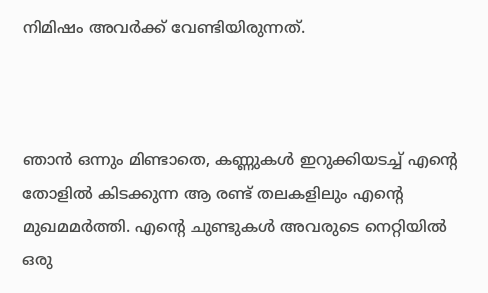നിമിഷം അവർക്ക് വേണ്ടിയിരുന്നത്.



ഞാൻ ഒന്നും മിണ്ടാതെ, കണ്ണുകൾ ഇറുക്കിയടച്ച് എന്റെ തോളിൽ കിടക്കുന്ന ആ രണ്ട് തലകളിലും എന്റെ മുഖമമർത്തി. എന്റെ ചുണ്ടുകൾ അവരുടെ നെറ്റിയിൽ ഒരു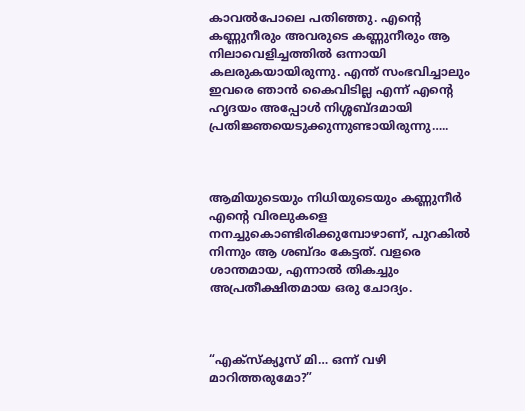കാവൽപോലെ പതിഞ്ഞു. എന്റെ കണ്ണുനീരും അവരുടെ കണ്ണുനീരും ആ നിലാവെളിച്ചത്തിൽ ഒന്നായി കലരുകയായിരുന്നു. എന്ത് സംഭവിച്ചാലും ഇവരെ ഞാൻ കൈവിടില്ല എന്ന് എന്റെ ഹൃദയം അപ്പോൾ നിശ്ശബ്ദമായി പ്രതിജ്ഞയെടുക്കുന്നുണ്ടായിരുന്നു…..



ആമിയുടെയും നിധിയുടെയും കണ്ണുനീർ എന്റെ വിരലുകളെ നനച്ചുകൊണ്ടിരിക്കുമ്പോഴാണ്, പുറകിൽ നിന്നും ആ ശബ്ദം കേട്ടത്. വളരെ ശാന്തമായ, എന്നാൽ തികച്ചും അപ്രതീക്ഷിതമായ ഒരു ചോദ്യം.



“എക്സ്ക്യൂസ് മി… ഒന്ന് വഴി മാറിത്തരുമോ?”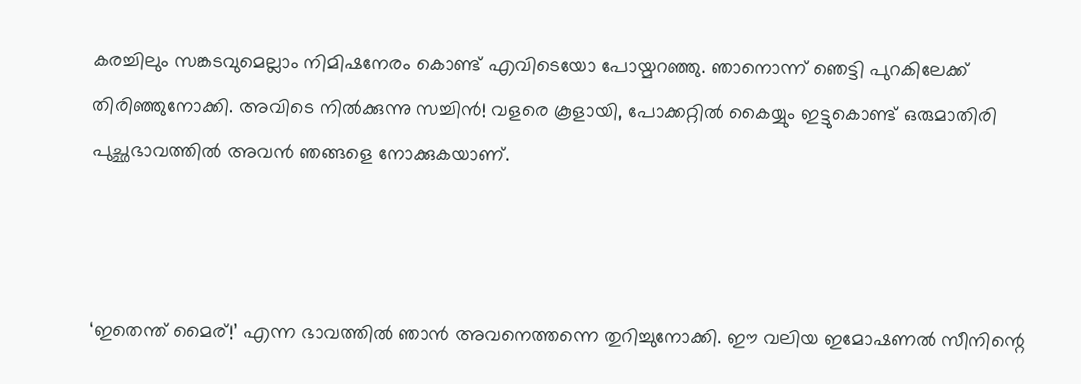കരച്ചിലും സങ്കടവുമെല്ലാം നിമിഷനേരം കൊണ്ട് എവിടെയോ പോയ്മറഞ്ഞു. ഞാനൊന്ന് ഞെട്ടി പുറകിലേക്ക് തിരിഞ്ഞുനോക്കി. അവിടെ നിൽക്കുന്നു സച്ചിൻ! വളരെ കൂളായി, പോക്കറ്റിൽ കൈയ്യും ഇട്ടുകൊണ്ട് ഒരുമാതിരി പുച്ഛഭാവത്തിൽ അവൻ ഞങ്ങളെ നോക്കുകയാണ്.



‘ഇതെന്ത് മൈര്!’ എന്ന ഭാവത്തിൽ ഞാൻ അവനെത്തന്നെ തുറിച്ചുനോക്കി. ഈ വലിയ ഇമോഷണൽ സീനിന്റെ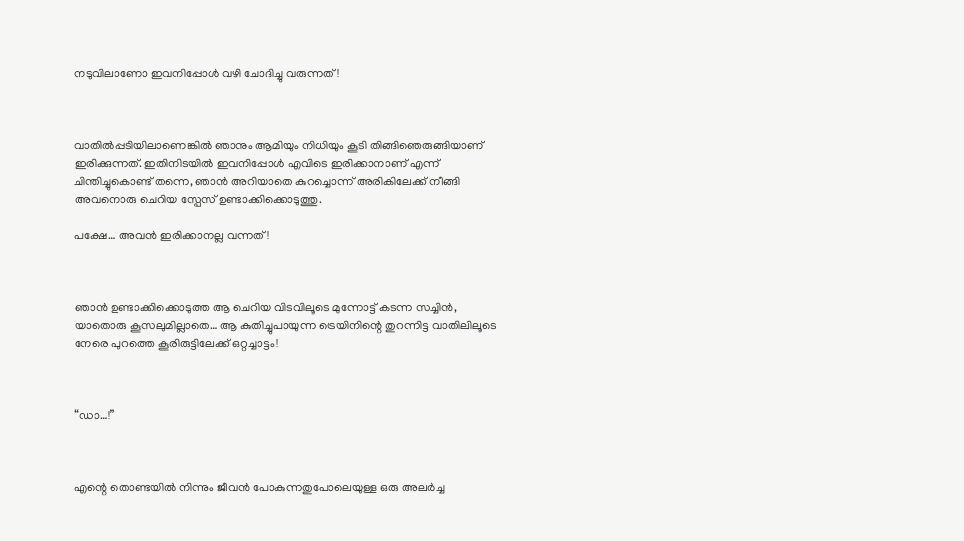നടുവിലാണോ ഇവനിപ്പോൾ വഴി ചോദിച്ചു വരുന്നത്!



വാതിൽപ്പടിയിലാണെങ്കിൽ ഞാനും ആമിയും നിധിയും കൂടി തിങ്ങിഞെരുങ്ങിയാണ് ഇരിക്കുന്നത്. ഇതിനിടയിൽ ഇവനിപ്പോൾ എവിടെ ഇരിക്കാനാണ് എന്ന് ചിന്തിച്ചുകൊണ്ട് തന്നെ, ഞാൻ അറിയാതെ കുറച്ചൊന്ന് അരികിലേക്ക് നീങ്ങി അവനൊരു ചെറിയ സ്പേസ് ഉണ്ടാക്കിക്കൊടുത്തു.

പക്ഷേ… അവൻ ഇരിക്കാനല്ല വന്നത്!



ഞാൻ ഉണ്ടാക്കിക്കൊടുത്ത ആ ചെറിയ വിടവിലൂടെ മുന്നോട്ട് കടന്ന സച്ചിൻ, യാതൊരു കൂസലുമില്ലാതെ… ആ കുതിച്ചുപായുന്ന ട്രെയിനിന്റെ തുറന്നിട്ട വാതിലിലൂടെ നേരെ പുറത്തെ കൂരിരുട്ടിലേക്ക് ഒറ്റച്ചാട്ടം!



“ഡാ…!”



എന്റെ തൊണ്ടയിൽ നിന്നും ജീവൻ പോകുന്നതുപോലെയുള്ള ഒരു അലർച്ച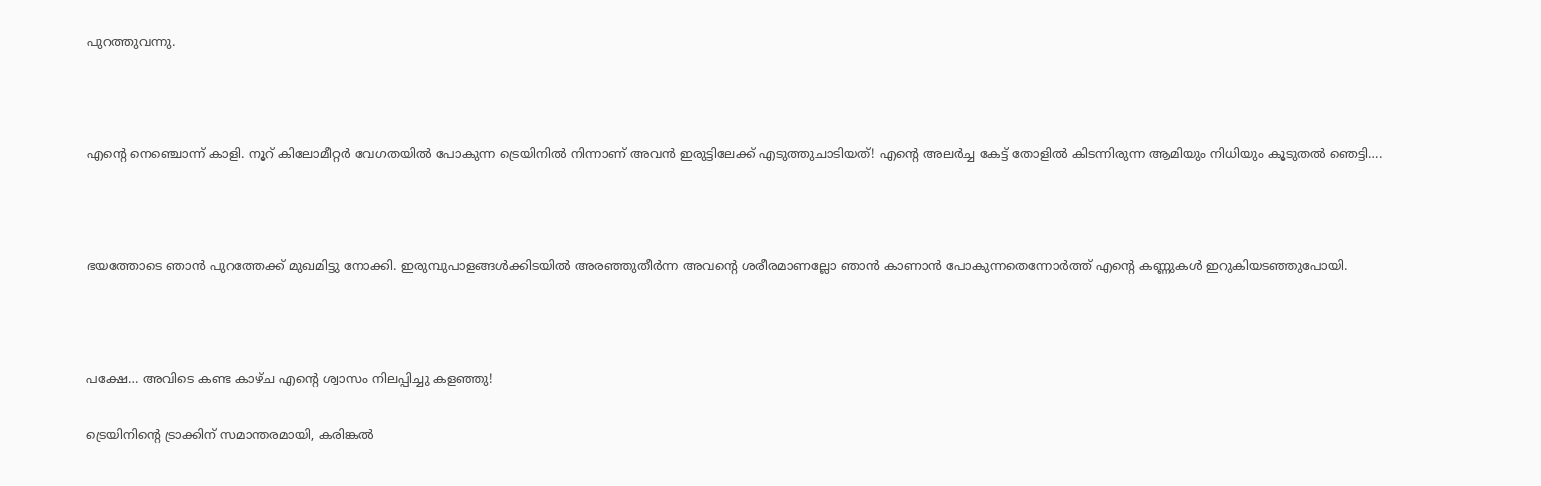പുറത്തുവന്നു.



എന്റെ നെഞ്ചൊന്ന് കാളി. നൂറ് കിലോമീറ്റർ വേഗതയിൽ പോകുന്ന ട്രെയിനിൽ നിന്നാണ് അവൻ ഇരുട്ടിലേക്ക് എടുത്തുചാടിയത്! എന്റെ അലർച്ച കേട്ട് തോളിൽ കിടന്നിരുന്ന ആമിയും നിധിയും കൂടുതൽ ഞെട്ടി….



ഭയത്തോടെ ഞാൻ പുറത്തേക്ക് മുഖമിട്ടു നോക്കി. ഇരുമ്പുപാളങ്ങൾക്കിടയിൽ അരഞ്ഞുതീർന്ന അവന്റെ ശരീരമാണല്ലോ ഞാൻ കാണാൻ പോകുന്നതെന്നോർത്ത് എന്റെ കണ്ണുകൾ ഇറുകിയടഞ്ഞുപോയി.



പക്ഷേ… അവിടെ കണ്ട കാഴ്ച എന്റെ ശ്വാസം നിലപ്പിച്ചു കളഞ്ഞു!

ട്രെയിനിന്റെ ട്രാക്കിന് സമാന്തരമായി, കരിങ്കൽ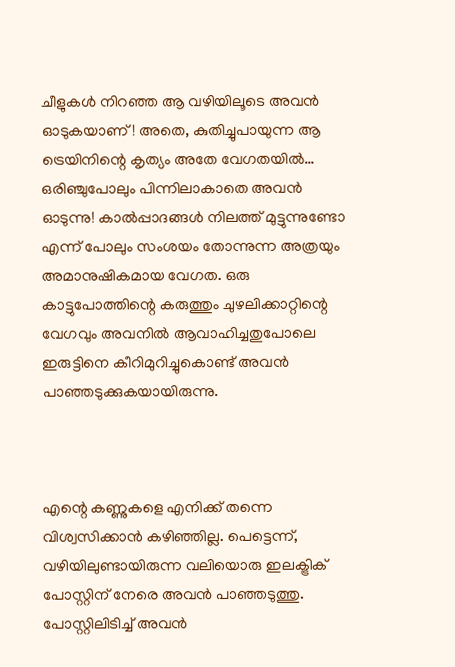ചീളുകൾ നിറഞ്ഞ ആ വഴിയിലൂടെ അവൻ ഓടുകയാണ്! അതെ, കുതിച്ചുപായുന്ന ആ ട്രെയിനിന്റെ കൃത്യം അതേ വേഗതയിൽ… ഒരിഞ്ചുപോലും പിന്നിലാകാതെ അവൻ ഓടുന്നു! കാൽപ്പാദങ്ങൾ നിലത്ത് മുട്ടുന്നുണ്ടോ എന്ന് പോലും സംശയം തോന്നുന്ന അത്രയും അമാനുഷികമായ വേഗത. ഒരു കാട്ടുപോത്തിന്റെ കരുത്തും ചുഴലിക്കാറ്റിന്റെ വേഗവും അവനിൽ ആവാഹിച്ചതുപോലെ ഇരുട്ടിനെ കീറിമുറിച്ചുകൊണ്ട് അവൻ പാഞ്ഞടുക്കുകയായിരുന്നു.



എന്റെ കണ്ണുകളെ എനിക്ക് തന്നെ വിശ്വസിക്കാൻ കഴിഞ്ഞില്ല. പെട്ടെന്ന്, വഴിയിലുണ്ടായിരുന്ന വലിയൊരു ഇലക്ട്രിക് പോസ്റ്റിന് നേരെ അവൻ പാഞ്ഞടുത്തു. പോസ്റ്റിലിടിച്ച് അവൻ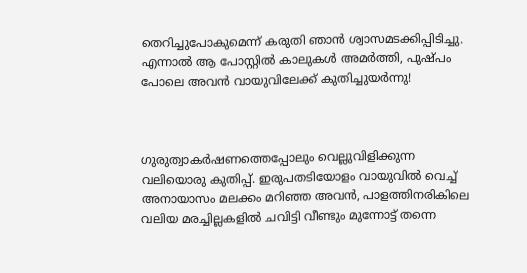തെറിച്ചുപോകുമെന്ന് കരുതി ഞാൻ ശ്വാസമടക്കിപ്പിടിച്ചു. എന്നാൽ ആ പോസ്റ്റിൽ കാലുകൾ അമർത്തി, പുഷ്പം പോലെ അവൻ വായുവിലേക്ക് കുതിച്ചുയർന്നു!



ഗുരുത്വാകർഷണത്തെപ്പോലും വെല്ലുവിളിക്കുന്ന വലിയൊരു കുതിപ്പ്. ഇരുപതടിയോളം വായുവിൽ വെച്ച് അനായാസം മലക്കം മറിഞ്ഞ അവൻ, പാളത്തിനരികിലെ വലിയ മരച്ചില്ലകളിൽ ചവിട്ടി വീണ്ടും മുന്നോട്ട് തന്നെ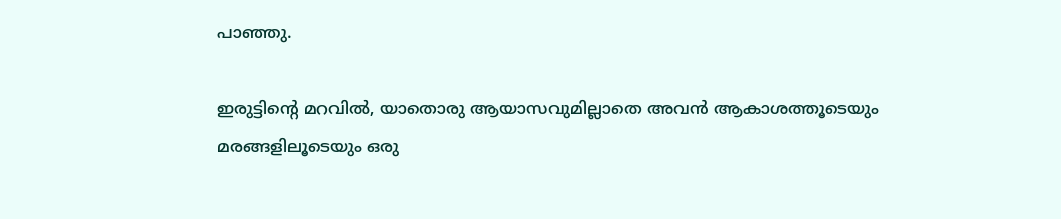പാഞ്ഞു.

ഇരുട്ടിന്റെ മറവിൽ, യാതൊരു ആയാസവുമില്ലാതെ അവൻ ആകാശത്തൂടെയും മരങ്ങളിലൂടെയും ഒരു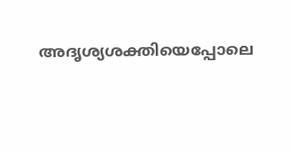അദൃശ്യശക്തിയെപ്പോലെ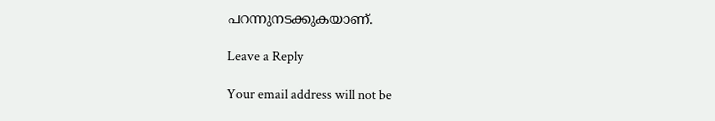പറന്നുനടക്കുകയാണ്.

Leave a Reply

Your email address will not be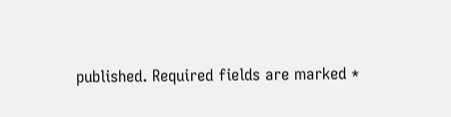published. Required fields are marked *